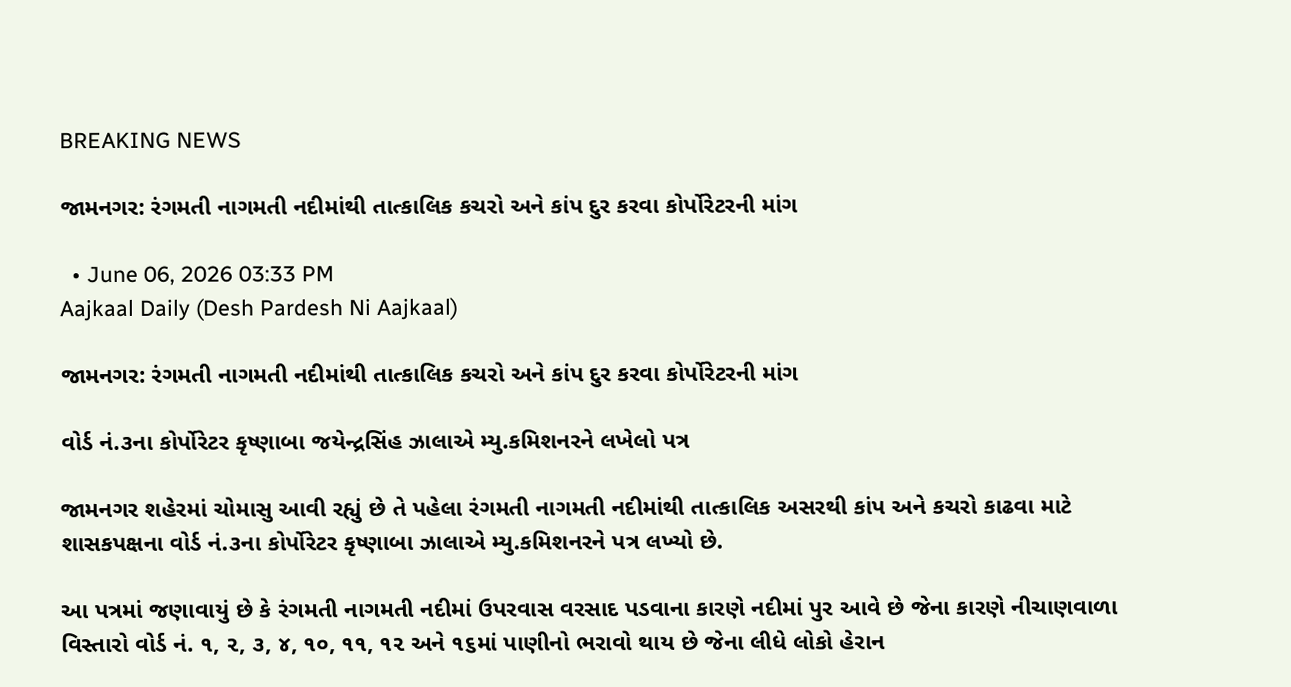BREAKING NEWS

જામનગર: રંગમતી નાગમતી નદીમાંથી તાત્કાલિક કચરો અને કાંપ દુર કરવા કોર્પોરેટરની માંગ

  • June 06, 2026 03:33 PM
Aajkaal Daily (Desh Pardesh Ni Aajkaal)

જામનગર: રંગમતી નાગમતી નદીમાંથી તાત્કાલિક કચરો અને કાંપ દુર કરવા કોર્પોરેટરની માંગ

વોર્ડ નં.૩ના કોર્પોરેટર કૃષ્ણાબા જયેન્દ્રસિંહ ઝાલાએ મ્યુ.કમિશનરને લખેલો પત્ર

જામનગર શહેરમાં ચોમાસુ આવી રહ્યું છે તે પહેલા રંગમતી નાગમતી નદીમાંથી તાત્કાલિક અસરથી કાંપ અને કચરો કાઢવા માટે શાસકપક્ષના વોર્ડ નં.૩ના કોર્પોરેટર કૃષ્ણાબા ઝાલાએ મ્યુ.કમિશનરને પત્ર લખ્યો છે.

આ પત્રમાં જણાવાયું છે કે રંગમતી નાગમતી નદીમાં ઉપરવાસ વરસાદ પડવાના કારણે નદીમાં પુર આવે છે જેના કારણે નીચાણવાળા  વિસ્તારો વોર્ડ નં. ૧, ૨, ૩, ૪, ૧૦, ૧૧, ૧૨ અને ૧૬માં પાણીનો ભરાવો થાય છે જેના લીધે લોકો હેરાન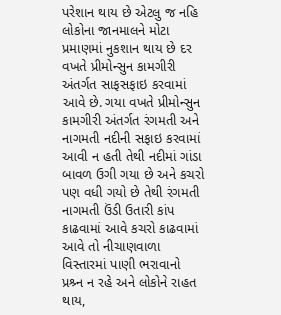પરેશાન થાય છે એટલુ જ નહિ લોકોના જાનમાલને મોટા પ્રમાણમાં નુકશાન થાય છે દર વખતે પ્રીમોન્સુન કામગીરી અંતર્ગત સાફસફાઇ કરવામાં આવે છે. ગયા વખતે પ્રીમોન્સુન કામગીરી અંતર્ગત રંગમતી અને નાગમતી નદીની સફાઇ કરવામાં આવી ન હતી તેથી નદીમાં ગાંડા બાવળ ઉગી ગયા છે અને કચરો પણ વધી ગયો છે તેથી રંગમતી નાગમતી ઉંડી ઉતારી કાંપ કાઢવામાં આવે કચરો કાઢવામાં આવે તો નીચાણવાળા વિસ્તારમાં પાણી ભરાવાનો પ્રશ્ર્ન ન રહે અને લોકોને રાહત થાય,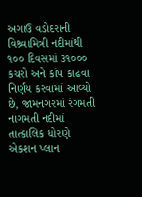અગાઉ વડોદરાની વિશ્ર્વામિત્રી નદીમાંથી ૧૦૦ દિવસમાં ૩૧૦૦૦ કચરો અને કાંપ કાઢવા નિર્ણય કરવામાં આવ્યો છે, જામનગરમાં રંગમતી નાગમતી નદીમાં તાત્કાલિક ધોરણે એકશન પ્લાન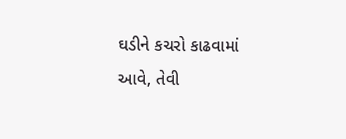ઘડીને કચરો કાઢવામાં આવે, તેવી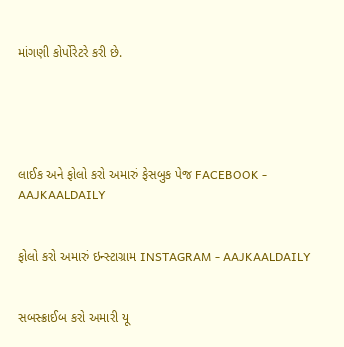માંગણી કોર્પોરેટરે કરી છે.





લાઈક અને ફોલો કરો અમારું ફેસબુક પેજ FACEBOOK - AAJKAALDAILY


ફોલો કરો અમારું ઇન્સ્ટાગ્રામ INSTAGRAM - AAJKAALDAILY


સબસ્ક્રાઈબ કરો અમારી યૂ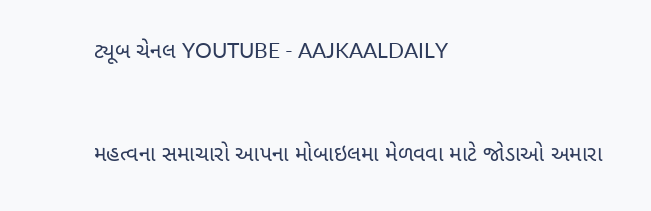ટ્યૂબ ચેનલ YOUTUBE - AAJKAALDAILY


મહત્વના સમાચારો આપના મોબાઇલમા મેળવવા માટે જોડાઓ અમારા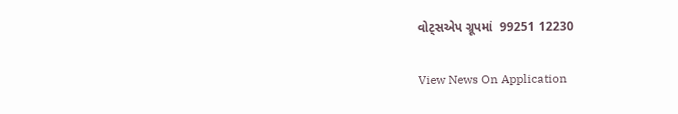વોટ્સએપ ગ્રૂપમાં  99251 12230

View News On Application